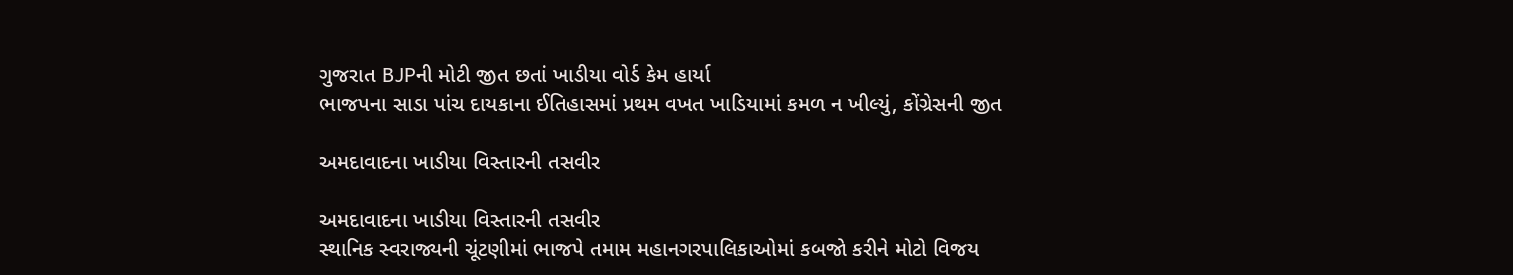ગુજરાત BJPની મોટી જીત છતાં ખાડીયા વોર્ડ કેમ હાર્યા
ભાજપના સાડા પાંચ દાયકાના ઈતિહાસમાં પ્રથમ વખત ખાડિયામાં કમળ ન ખીલ્યું, કોંગ્રેસની જીત

અમદાવાદના ખાડીયા વિસ્તારની તસવીર

અમદાવાદના ખાડીયા વિસ્તારની તસવીર
સ્થાનિક સ્વરાજ્યની ચૂંટણીમાં ભાજપે તમામ મહાનગરપાલિકાઓમાં કબજો કરીને મોટો વિજય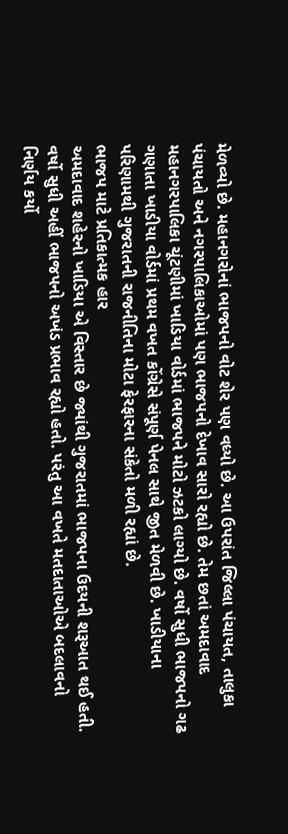મેળવ્યો છે. મહાનગરોનાં ભાજપનો વોટ શેર પણ વધ્યો છે. આ ઉપરાંત જિલ્લા પંચાયત, તાલુકા પંચાયતો અને નગરપાલિકાઓમાં પણ ભાજપનો દેખાવ સારો રહ્યો છે. તેમ છતાં અમદાવાદ મહાનગરપાલિકા ચૂંટણીમાં ખાડિયા વોર્ડમાં ભાજપને મોટો ઝટકો લાગ્યો છે. વર્ષો સુધી ભાજપનો ગઢ ગણાતા ખાડીયા વોર્ડમાં પ્રથમ વખત કોંગ્રેસે સંપૂર્ણ પેનલ સાથે જીત મેળવી છે. ખાડીયાના પરિણામથી ગુજરાતની રાજનીતિના મોટા ફેરફારના સંકેતો મળી રહ્યાં છે.
ભાજપ માટે પ્રતિકાત્મક હાર
અમદાવાદ શહેરનો ખાડિયા એ વિસ્તાર છે જ્યાંથી ગુજરાતમાં ભાજપના ઉદયની શરૂઆત થઈ હતી. વર્ષો સુધી અહીં ભાજપનો અખંડ પ્રભાવ રહ્યો હતો. પરંતુ આ વખતે મતદાતાઓએ બદલાવનો નિર્ણય કર્યો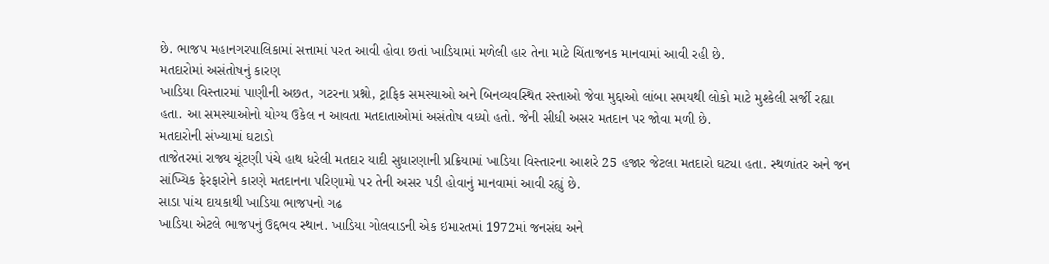છે. ભાજપ મહાનગરપાલિકામાં સત્તામાં પરત આવી હોવા છતાં ખાડિયામાં મળેલી હાર તેના માટે ચિંતાજનક માનવામાં આવી રહી છે.
મતદારોમાં અસંતોષનું કારણ
ખાડિયા વિસ્તારમાં પાણીની અછત, ગટરના પ્રશ્નો, ટ્રાફિક સમસ્યાઓ અને બિનવ્યવસ્થિત રસ્તાઓ જેવા મુદ્દાઓ લાંબા સમયથી લોકો માટે મુશ્કેલી સર્જી રહ્યા હતા. આ સમસ્યાઓનો યોગ્ય ઉકેલ ન આવતા મતદાતાઓમાં અસંતોષ વધ્યો હતો. જેની સીધી અસર મતદાન પર જોવા મળી છે.
મતદારોની સંખ્યામાં ઘટાડો
તાજેતરમાં રાજ્ય ચૂંટણી પંચે હાથ ધરેલી મતદાર યાદી સુધારણાની પ્રક્રિયામાં ખાડિયા વિસ્તારના આશરે 25 હજાર જેટલા મતદારો ઘટ્યા હતા. સ્થળાંતર અને જન સાંખ્યિક ફેરફારોને કારણે મતદાનના પરિણામો પર તેની અસર પડી હોવાનું માનવામાં આવી રહ્યું છે.
સાડા પાંચ દાયકાથી ખાડિયા ભાજપનો ગઢ
ખાડિયા એટલે ભાજપનું ઉદ્દભવ સ્થાન. ખાડિયા ગોલવાડની એક ઇમારતમાં 1972માં જનસંઘ અને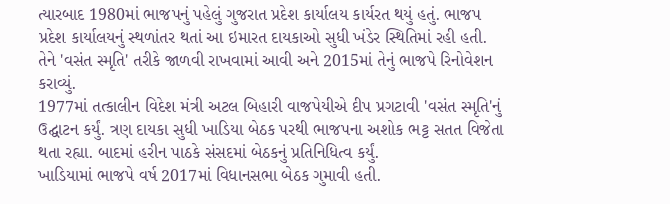ત્યારબાદ 1980માં ભાજપનું પહેલું ગુજરાત પ્રદેશ કાર્યાલય કાર્યરત થયું હતું. ભાજપ પ્રદેશ કાર્યાલયનું સ્થળાંતર થતાં આ ઇમારત દાયકાઓ સુધી ખંડેર સ્થિતિમાં રહી હતી. તેને 'વસંત સ્મૃતિ' તરીકે જાળવી રાખવામાં આવી અને 2015માં તેનું ભાજપે રિનોવેશન કરાવ્યું.
1977માં તત્કાલીન વિદેશ મંત્રી અટલ બિહારી વાજપેયીએ દીપ પ્રગટાવી 'વસંત સ્મૃતિ'નું ઉદ્ઘાટન કર્યું. ત્રણ દાયકા સુધી ખાડિયા બેઠક પરથી ભાજપના અશોક ભટ્ટ સતત વિજેતા થતા રહ્યા. બાદમાં હરીન પાઠકે સંસદમાં બેઠકનું પ્રતિનિધિત્વ કર્યું.
ખાડિયામાં ભાજપે વર્ષ 2017માં વિધાનસભા બેઠક ગુમાવી હતી.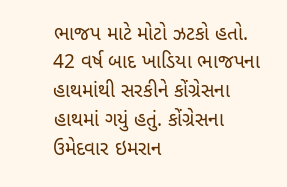ભાજપ માટે મોટો ઝટકો હતો. 42 વર્ષ બાદ ખાડિયા ભાજપના હાથમાંથી સરકીને કોંગ્રેસના હાથમાં ગયું હતું. કોંગ્રેસના ઉમેદવાર ઇમરાન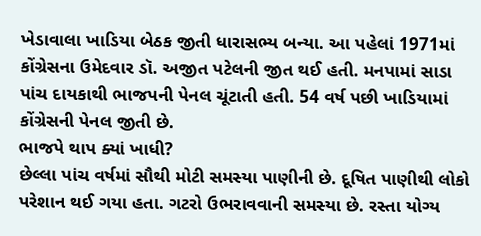ખેડાવાલા ખાડિયા બેઠક જીતી ધારાસભ્ય બન્યા. આ પહેલાં 1971માં કોંગ્રેસના ઉમેદવાર ડૉ. અજીત પટેલની જીત થઈ હતી. મનપામાં સાડા પાંચ દાયકાથી ભાજપની પેનલ ચૂંટાતી હતી. 54 વર્ષ પછી ખાડિયામાં કોંગ્રેસની પેનલ જીતી છે.
ભાજપે થાપ ક્યાં ખાધી?
છેલ્લા પાંચ વર્ષમાં સૌથી મોટી સમસ્યા પાણીની છે. દૂષિત પાણીથી લોકો પરેશાન થઈ ગયા હતા. ગટરો ઉભરાવવાની સમસ્યા છે. રસ્તા યોગ્ય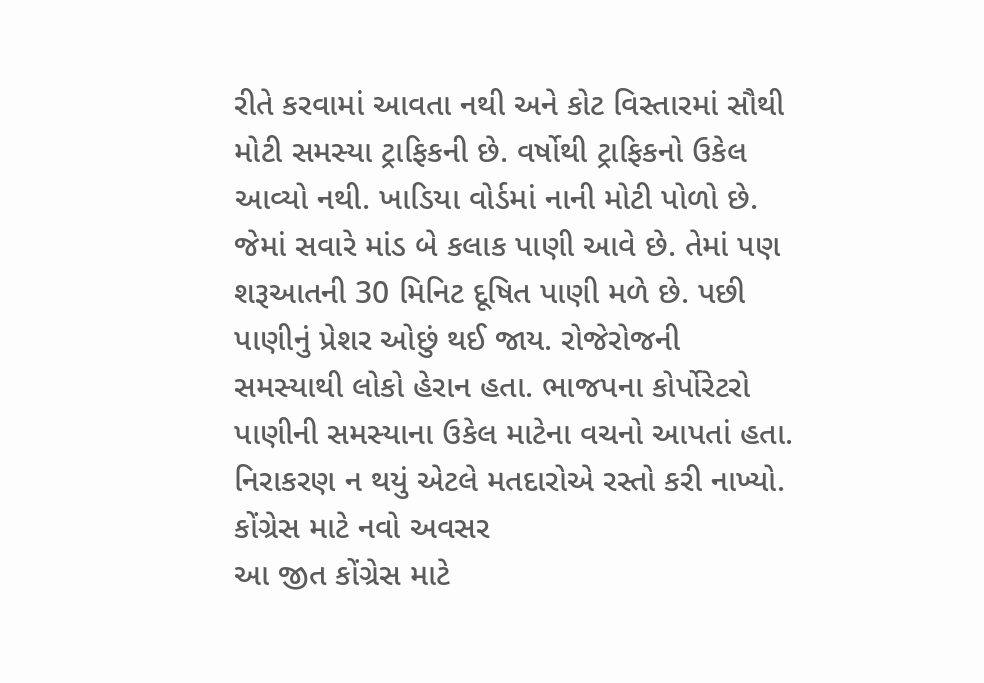રીતે કરવામાં આવતા નથી અને કોટ વિસ્તારમાં સૌથી મોટી સમસ્યા ટ્રાફિકની છે. વર્ષોથી ટ્રાફિકનો ઉકેલ આવ્યો નથી. ખાડિયા વોર્ડમાં નાની મોટી પોળો છે. જેમાં સવારે માંડ બે કલાક પાણી આવે છે. તેમાં પણ શરૂઆતની 30 મિનિટ દૂષિત પાણી મળે છે. પછી પાણીનું પ્રેશર ઓછું થઈ જાય. રોજેરોજની સમસ્યાથી લોકો હેરાન હતા. ભાજપના કોર્પોરેટરો પાણીની સમસ્યાના ઉકેલ માટેના વચનો આપતાં હતા. નિરાકરણ ન થયું એટલે મતદારોએ રસ્તો કરી નાખ્યો.
કોંગ્રેસ માટે નવો અવસર
આ જીત કોંગ્રેસ માટે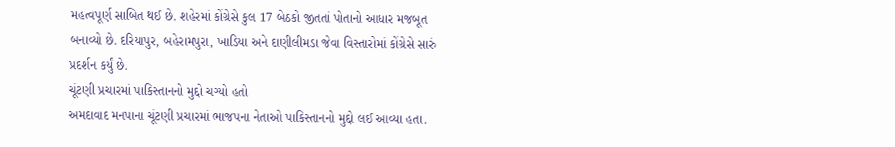મહત્વપૂર્ણ સાબિત થઈ છે. શહેરમાં કોંગ્રેસે કુલ 17 બેઠકો જીતતાં પોતાનો આધાર મજબૂત બનાવ્યો છે. દરિયાપુર, બહેરામપુરા, ખાડિયા અને દાણીલીમડા જેવા વિસ્તારોમાં કોંગ્રેસે સારું પ્રદર્શન કર્યું છે.
ચૂંટણી પ્રચારમાં પાકિસ્તાનનો મુદ્દો ચગ્યો હતો
અમદાવાદ મનપાના ચૂંટણી પ્રચારમાં ભાજપના નેતાઓ પાકિસ્તાનનો મુદ્દો લઈ આવ્યા હતા.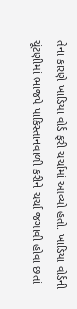તેના કારણે ખાડિયા વોર્ડ ફરી ચર્ચામાં આવ્યો હતો. ખાડિયા વોર્ડની ચૂંટણીમાં ભાજપે પાકિસ્તાનવાળી કરીને ચર્ચા જગાવી હોવા છતાં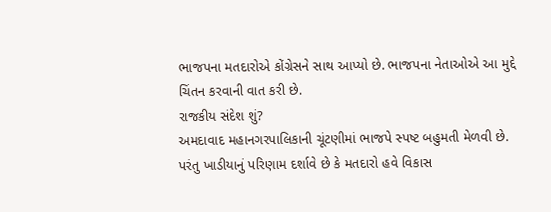ભાજપના મતદારોએ કોંગ્રેસને સાથ આપ્યો છે. ભાજપના નેતાઓએ આ મુદ્દે ચિંતન કરવાની વાત કરી છે.
રાજકીય સંદેશ શું?
અમદાવાદ મહાનગરપાલિકાની ચૂંટણીમાં ભાજપે સ્પષ્ટ બહુમતી મેળવી છે. પરંતુ ખાડીયાનું પરિણામ દર્શાવે છે કે મતદારો હવે વિકાસ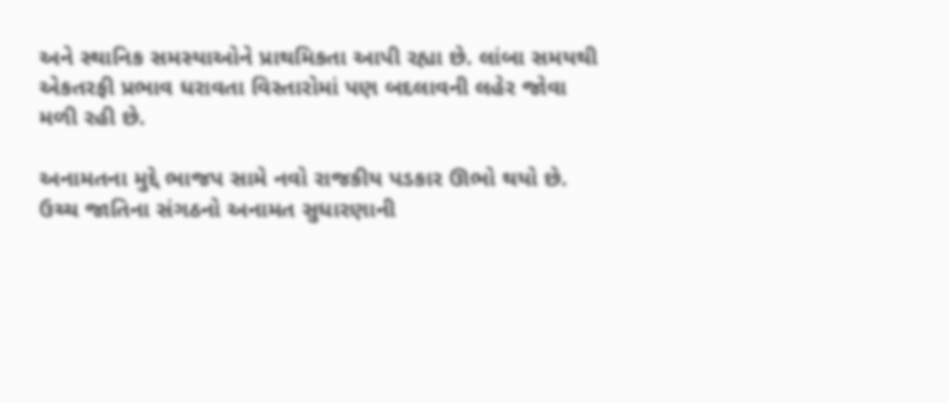અને સ્થાનિક સમસ્યાઓને પ્રાથમિકતા આપી રહ્યા છે. લાંબા સમયથી એકતરફી પ્રભાવ ધરાવતા વિસ્તારોમાં પણ બદલાવની લહેર જોવા મળી રહી છે.

અનામતના મુદ્દે ભાજપ સામે નવો રાજકીય પડકાર ઊભો થયો છે. ઉચ્ચ જાતિના સંગઠનો અનામત સુધારણાની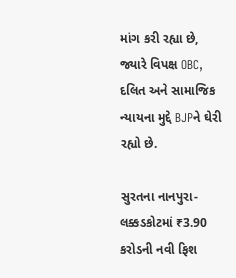માંગ કરી રહ્યા છે, જ્યારે વિપક્ષ OBC, દલિત અને સામાજિક ન્યાયના મુદ્દે BJPને ઘેરી રહ્યો છે.

સુરતના નાનપુરા-લક્કડકોટમાં ₹3.90 કરોડની નવી ફિશ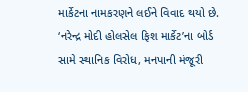માર્કેટના નામકરણને લઈને વિવાદ થયો છે. ‘નરેન્દ્ર મોદી હોલસેલ ફિશ માર્કેટ’ના બોર્ડ સામે સ્થાનિક વિરોધ, મનપાની મંજૂરી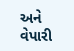અને વેપારી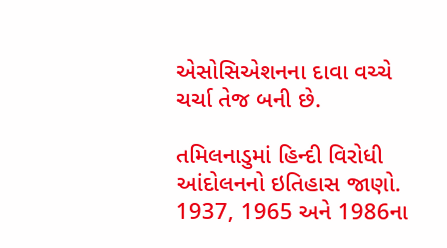એસોસિએશનના દાવા વચ્ચે ચર્ચા તેજ બની છે.

તમિલનાડુમાં હિન્દી વિરોધી આંદોલનનો ઇતિહાસ જાણો. 1937, 1965 અને 1986ના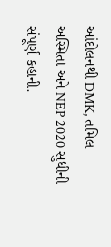આંદોલનથી DMK, તમિલ અસ્મિતા અને NEP 2020 સુધીની સંપૂર્ણ કહાની.